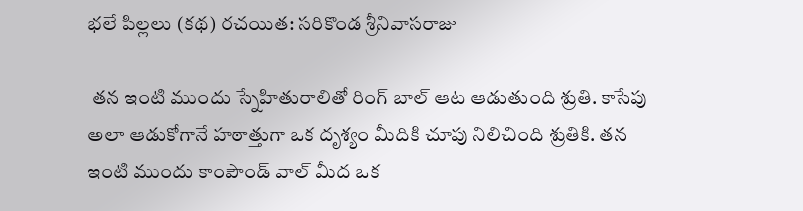భలే పిల్లలు (కథ) రచయిత: సరికొండ శ్రీనివాసరాజు

 తన ఇంటి ముందు స్నేహితురాలితో రింగ్ బాల్ ఆట ఆడుతుంది శ్రుతి. కాసేపు అలా ఆడుకోగానే హఠాత్తుగా ఒక దృశ్యం మీదికి చూపు నిలిచింది శ్రుతికి. తన ఇంటి ముందు కాంపౌండ్ వాల్ మీద ఒక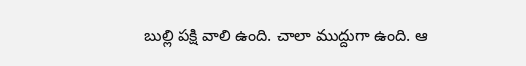బుల్లి పక్షి వాలి ఉంది. చాలా ముద్దుగా ఉంది. ఆ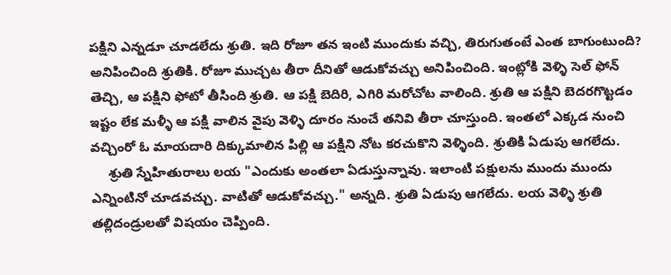పక్షిని ఎన్నడూ చూడలేదు శ్రుతి. ఇది రోజూ తన ఇంటి ముందుకు వచ్చి, తిరుగుతంటే ఎంత బాగుంటుంది? అనిపించింది శ్రుతికి. రోజూ ముచ్చట తీరా దీనితో ఆడుకోవచ్చు అనిపించింది. ఇంట్లోకి వెళ్ళి సెల్ ఫోన్ తెచ్చి, ఆ పక్షిని ఫోటో తీసింది శ్రుతి. ఆ పక్షి బెదిరి, ఎగిరి మరోచోట వాలింది. శ్రుతి ఆ పక్షిని బెదరగొట్టడం ఇష్టం లేక మళ్ళీ ఆ పక్షి వాలిన వైపు వెళ్ళి దూరం నుంచే తనివి తీరా చూస్తుంది. ఇంతలో ఎక్కడ నుంచి వచ్చింరో ఓ మాయదారి దిక్కుమాలిన పిల్లి ఆ పక్షిని నోట కరచుకొని వెళ్ళింది. శ్రుతికి ఏడుపు ఆగలేదు.
     శ్రుతి స్నేహితురాలు లయ "ఎందుకు అంతలా ఏడుస్తున్నావు. ఇలాంటి పక్షులను ముందు ముందు ఎన్నింటినో చూడవచ్చు. వాటితో ఆడుకోవచ్చు." అన్నది. శ్రుతి ఏడుపు ఆగలేదు. లయ వెళ్ళి శ్రుతి తల్లిదండ్రులతో విషయం చెప్పింది.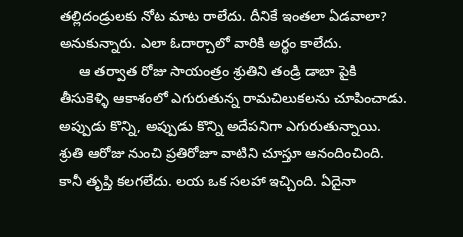తల్లిదండ్రులకు నోట మాట రాలేదు. దీనికే ఇంతలా ఏడవాలా? అనుకున్నారు. ఎలా ఓదార్చాలో వారికి అర్థం కాలేదు.
     ఆ తర్వాత రోజు సాయంత్రం శ్రుతిని తండ్రి డాబా పైకి తీసుకెళ్ళి ఆకాశంలో ఎగురుతున్న రామచిలుకలను చూపించాడు. అప్పుడు కొన్ని, అప్పుడు కొన్ని అదేపనిగా ఎగురుతున్నాయి. శ్రుతి ఆరోజు నుంచి ప్రతిరోజూ వాటిని చూస్తూ ఆనందించింది. కానీ తృప్తి కలగలేదు. లయ ఒక సలహా ఇచ్చింది. ఏదైనా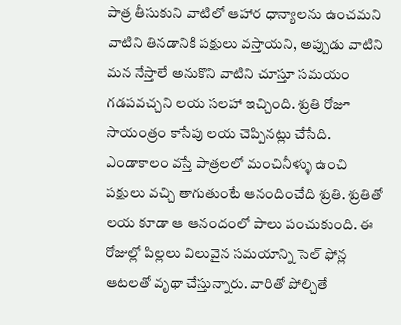పాత్ర తీసుకుని వాటిలో ఆహార ధాన్యాలను ఉంచమని వాటిని తినడానికి పక్షులు వస్తాయని, అప్పుడు వాటిని మన నేస్తాలే అనుకొని వాటిని చూస్తూ సమయం గడపవచ్చని లయ సలహా ఇచ్చింది. శ్రుతి రోజూ సాయంత్రం కాసేపు లయ చెప్పినట్లు చేసేది. ఎండాకాలం వస్తే పాత్రలలో మంచినీళ్ళు ఉంచి పక్షులు వచ్చి తాగుతుంటే ఆనందించేది శ్రుతి. శ్రుతితో లయ కూడా ఆ ఆనందంలో పాలు పంచుకుంది. ఈ రోజుల్లో పిల్లలు విలువైన సమయాన్ని సెల్ ఫోన్ల ఆటలతో వృథా చేస్తున్నారు. వారితో పోల్చితే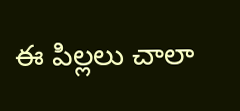ఈ పిల్లలు చాలా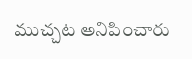ముచ్చట అనిపించారు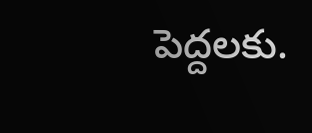పెద్దలకు.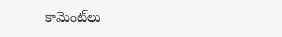కామెంట్‌లు